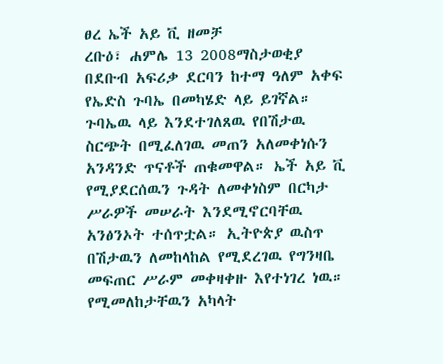ፀረ ኤች አይ ቪ ዘመቻ
ረቡዕ፣ ሐምሌ 13 2008ማስታወቂያ
በደቡብ አፍሪቃ ደርባን ከተማ ዓለም አቀፍ የኤድስ ጉባኤ በመካሄድ ላይ ይገኛል። ጉባኤዉ ላይ እንደተገለጸዉ የበሽታዉ ስርጭት በሚፈለገዉ መጠን አለመቀነሱን አንዳንድ ጥናቶች ጠቁመዋል። ኤች አይ ቪ የሚያደርሰዉን ጉዳት ለመቀነስም በርካታ ሥራዎች መሠራት እንደሚኖርባቸዉ አንፅንኦት ተሰጥቷል። ኢትዮጵያ ዉስጥ በሽታዉን ለመከላከል የሚደረገዉ የግንዛቤ መፍጠር ሥራም መቀዛቀዙ እየተነገረ ነዉ። የሚመለከታቸዉን አካላት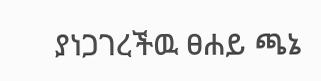ያነጋገረችዉ ፀሐይ ጫኔ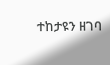ተከታዩን ዘገባ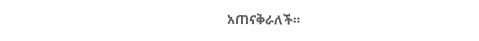አጠናቅራለች።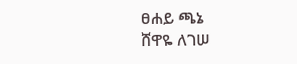ፀሐይ ጫኔ
ሸዋዬ ለገሠ